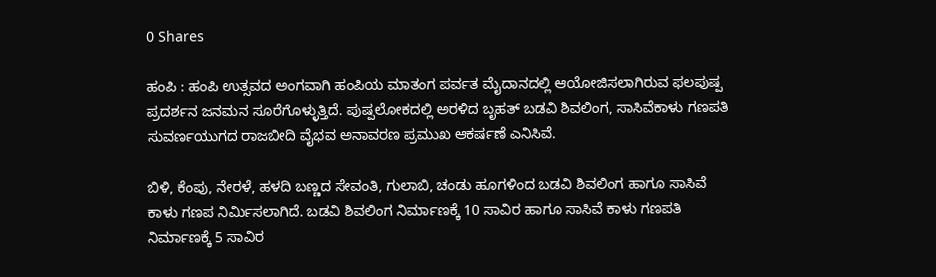0 Shares

ಹಂಪಿ : ಹಂಪಿ ಉತ್ಸವದ ಅಂಗವಾಗಿ ಹಂಪಿಯ ಮಾತಂಗ ಪರ್ವತ ಮೈದಾನದಲ್ಲಿ ಆಯೋಜಿಸಲಾಗಿರುವ ಫಲಪುಷ್ಪ ಪ್ರದರ್ಶನ ಜನಮನ ಸೂರೆಗೊಳ್ಳುತ್ತಿದೆ. ಪುಷ್ಪಲೋಕದಲ್ಲಿ ಅರಳಿದ ಬೃಹತ್ ಬಡವಿ ಶಿವಲಿಂಗ, ಸಾಸಿವೆಕಾಳು ಗಣಪತಿ ಸುವರ್ಣಯುಗದ ರಾಜಬೀದಿ ವೈಭವ ಅನಾವರಣ ಪ್ರಮುಖ ಆಕರ್ಷಣೆ ಎನಿಸಿವೆ.

ಬಿಳಿ, ಕೆಂಪು, ನೇರಳೆ, ಹಳದಿ ಬಣ್ಣದ ಸೇವಂತಿ, ಗುಲಾಬಿ, ಚಂಡು ಹೂಗಳಿಂದ ಬಡವಿ ಶಿವಲಿಂಗ ಹಾಗೂ ಸಾಸಿವೆ ಕಾಳು ಗಣಪ ನಿರ್ಮಿಸಲಾಗಿದೆ. ಬಡವಿ ಶಿವಲಿಂಗ ನಿರ್ಮಾಣಕ್ಕೆ 10 ಸಾವಿರ ಹಾಗೂ ಸಾಸಿವೆ ಕಾಳು ಗಣಪತಿ ನಿರ್ಮಾಣಕ್ಕೆ 5 ಸಾವಿರ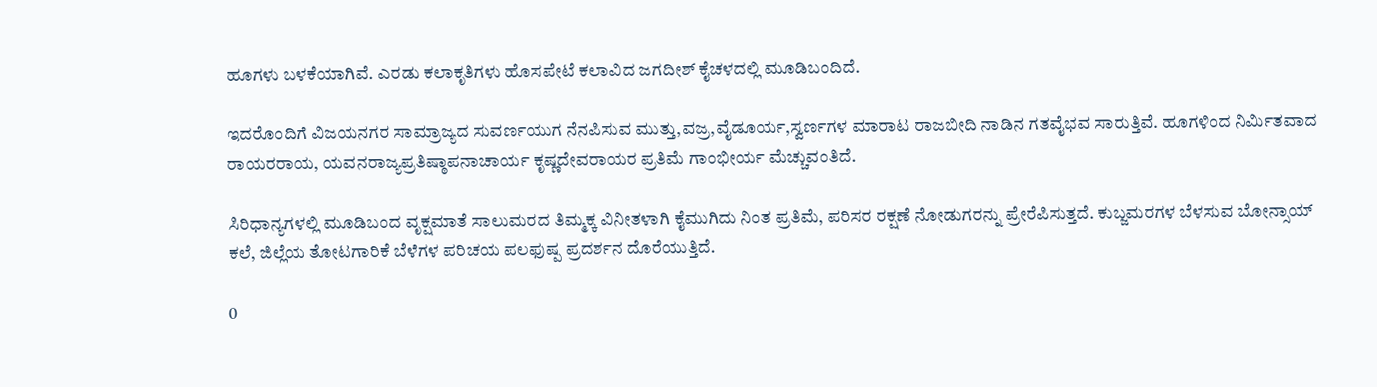ಹೂಗಳು ಬಳಕೆಯಾಗಿವೆ. ಎರಡು ಕಲಾಕೃತಿಗಳು ಹೊಸಪೇಟೆ ಕಲಾವಿದ ಜಗದೀಶ್ ಕೈಚಳದಲ್ಲಿ ಮೂಡಿಬಂದಿದೆ.

ಇದರೊಂದಿಗೆ ವಿಜಯನಗರ ಸಾಮ್ರಾಜ್ಯದ ಸುವರ್ಣಯುಗ ನೆನಪಿಸುವ ಮುತ್ತು,ವಜ್ರ,ವೈಡೂರ್ಯ,ಸ್ವರ್ಣಗಳ ಮಾರಾಟ ರಾಜಬೀದಿ ನಾಡಿನ ಗತವೈಭವ ಸಾರುತ್ತಿವೆ. ಹೂಗಳಿಂದ ನಿರ್ಮಿತವಾದ ರಾಯರರಾಯ, ಯವನರಾಜ್ಯಪ್ರತಿಷ್ಠಾಪನಾಚಾರ್ಯ ಕೃಷ್ಣದೇವರಾಯರ ಪ್ರತಿಮೆ ಗಾಂಭೀರ್ಯ ಮೆಚ್ಚುವಂತಿದೆ.

ಸಿರಿಧಾನ್ಯಗಳಲ್ಲಿ ಮೂಡಿಬಂದ ವೃಕ್ಷಮಾತೆ ಸಾಲುಮರದ ತಿಮ್ಮಕ್ಕ ವಿನೀತಳಾಗಿ ಕೈಮುಗಿದು ನಿಂತ ಪ್ರತಿಮೆ, ಪರಿಸರ ರಕ್ಷಣೆ ನೋಡುಗರನ್ನು ಪ್ರೇರೆಪಿಸುತ್ತದೆ. ಕುಬ್ಜಮರಗಳ ಬೆಳಸುವ ಬೋನ್ಸಾಯ್ ಕಲೆ, ಜಿಲ್ಲೆಯ ತೋಟಗಾರಿಕೆ ಬೆಳೆಗಳ ಪರಿಚಯ ಪಲಫುಷ್ಪ ಪ್ರದರ್ಶನ ದೊರೆಯುತ್ತಿದೆ.

0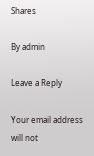Shares

By admin

Leave a Reply

Your email address will not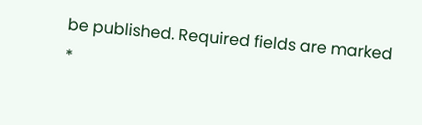be published. Required fields are marked *